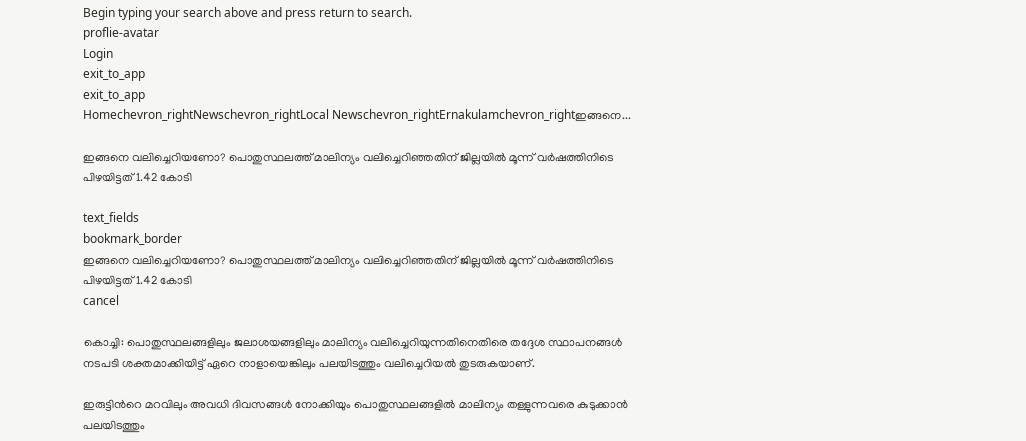Begin typing your search above and press return to search.
proflie-avatar
Login
exit_to_app
exit_to_app
Homechevron_rightNewschevron_rightLocal Newschevron_rightErnakulamchevron_rightഇങ്ങനെ...

ഇങ്ങനെ വലിച്ചെറിയണോ? പൊതുസ്ഥലത്ത് മാലിന്യം വലിച്ചെറിഞ്ഞതിന് ജില്ലയിൽ മൂന്ന് വർഷത്തിനിടെ പിഴയിട്ടത് 1.42 കോടി

text_fields
bookmark_border
ഇങ്ങനെ വലിച്ചെറിയണോ? പൊതുസ്ഥലത്ത് മാലിന്യം വലിച്ചെറിഞ്ഞതിന് ജില്ലയിൽ മൂന്ന് വർഷത്തിനിടെ പിഴയിട്ടത് 1.42 കോടി
cancel

കൊച്ചി: പൊതുസ്ഥലങ്ങളിലും ജലാശയങ്ങളിലും മാലിന്യം വലിച്ചെറിയുന്നതിനെതിരെ തദ്ദേശ സ്ഥാപനങ്ങൾ നടപടി ശക്തമാക്കിയിട്ട് ഏറെ നാളായെങ്കിലും പലയിടത്തും വലിച്ചെറിയൽ തുടരുകയാണ്.

ഇരുട്ടിന്‍റെ മറവിലും അവധി ദിവസങ്ങൾ നോക്കിയും പൊതുസ്ഥലങ്ങളിൽ മാലിന്യം തള്ളുന്നവരെ കുടുക്കാൻ പലയിടത്തും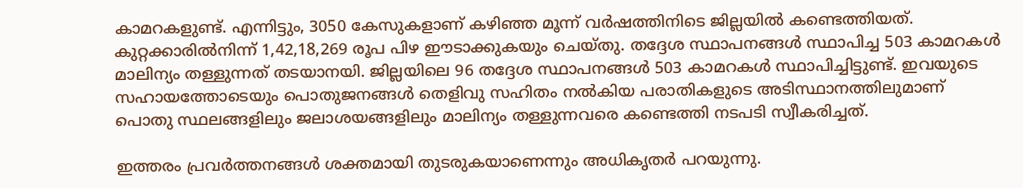കാമറകളുണ്ട്. എന്നിട്ടും, 3050 കേസുകളാണ് കഴിഞ്ഞ മൂന്ന് വർഷത്തിനിടെ ജില്ലയിൽ കണ്ടെത്തിയത്. കുറ്റക്കാരിൽനിന്ന് 1,42,18,269 രൂപ പിഴ ഈടാക്കുകയും ചെയ്തു. തദ്ദേശ സ്ഥാപനങ്ങൾ സ്ഥാപിച്ച 503 കാമറകൾ മാലിന്യം തള്ളുന്നത് തടയാനയി. ജില്ലയിലെ 96 തദ്ദേശ സ്ഥാപനങ്ങൾ 503 കാമറകൾ സ്ഥാപിച്ചിട്ടുണ്ട്. ഇവയുടെ സഹായത്തോടെയും പൊതുജനങ്ങൾ തെളിവു സഹിതം നൽകിയ പരാതികളുടെ അടിസ്ഥാനത്തിലുമാണ് പൊതു സ്ഥലങ്ങളിലും ജലാശയങ്ങളിലും മാലിന്യം തള്ളുന്നവരെ കണ്ടെത്തി നടപടി സ്വീകരിച്ചത്.

ഇത്തരം പ്രവർത്തനങ്ങൾ ശക്തമായി തുടരുകയാണെന്നും അധികൃതർ പറയുന്നു.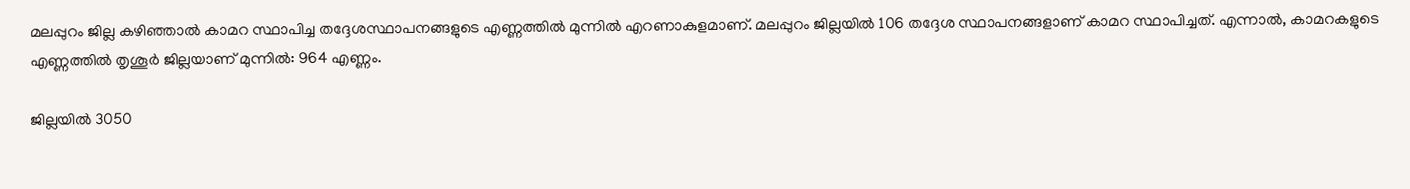മലപ്പുറം ജില്ല കഴിഞ്ഞാൽ കാമറ സ്ഥാപിച്ച തദ്ദേശസ്ഥാപനങ്ങളുടെ എണ്ണത്തിൽ മുന്നിൽ എറണാകുളമാണ്. മലപ്പുറം ജില്ലയിൽ 106 തദ്ദേശ സ്ഥാപനങ്ങളാണ് കാമറ സ്ഥാപിച്ചത്. എന്നാൽ, കാമറകളുടെ എണ്ണത്തിൽ തൃശൂർ ജില്ലയാണ് മുന്നിൽ: 964 എണ്ണം.

ജില്ലയിൽ 3050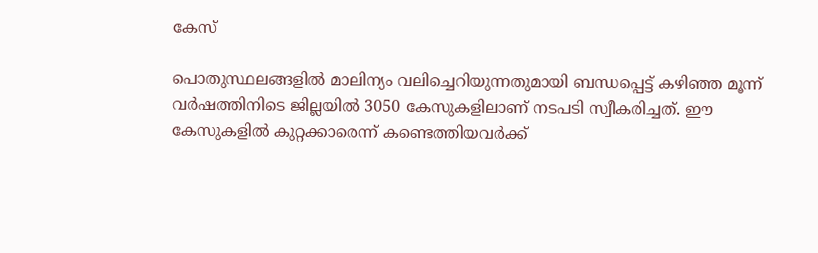കേസ്

പൊതുസ്ഥലങ്ങളിൽ മാലിന്യം വലിച്ചെറിയുന്നതുമായി ബന്ധപ്പെട്ട് കഴിഞ്ഞ മൂന്ന് വർഷത്തിനിടെ ജില്ലയിൽ 3050 കേസുകളിലാണ് നടപടി സ്വീകരിച്ചത്. ഈ കേസുകളിൽ കുറ്റക്കാരെന്ന് കണ്ടെത്തിയവർക്ക്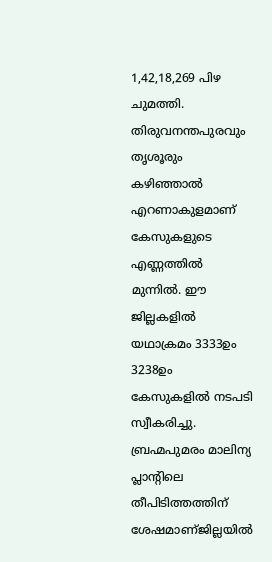1,42,18,269 പിഴ ചുമത്തി. തിരുവനന്തപുരവും തൃശൂരും കഴിഞ്ഞാൽ എറണാകുളമാണ് കേസുകളുടെ എണ്ണത്തിൽ മുന്നിൽ. ഈ ജില്ലകളിൽ യഥാക്രമം 3333ഉം 3238ഉം കേസുകളിൽ നടപടി സ്വീകരിച്ചു. ബ്രഹ്മപുമരം മാലിന്യ പ്ലാന്‍റിലെ തീപിടിത്തത്തിന് ശേഷമാണ്ജില്ലയിൽ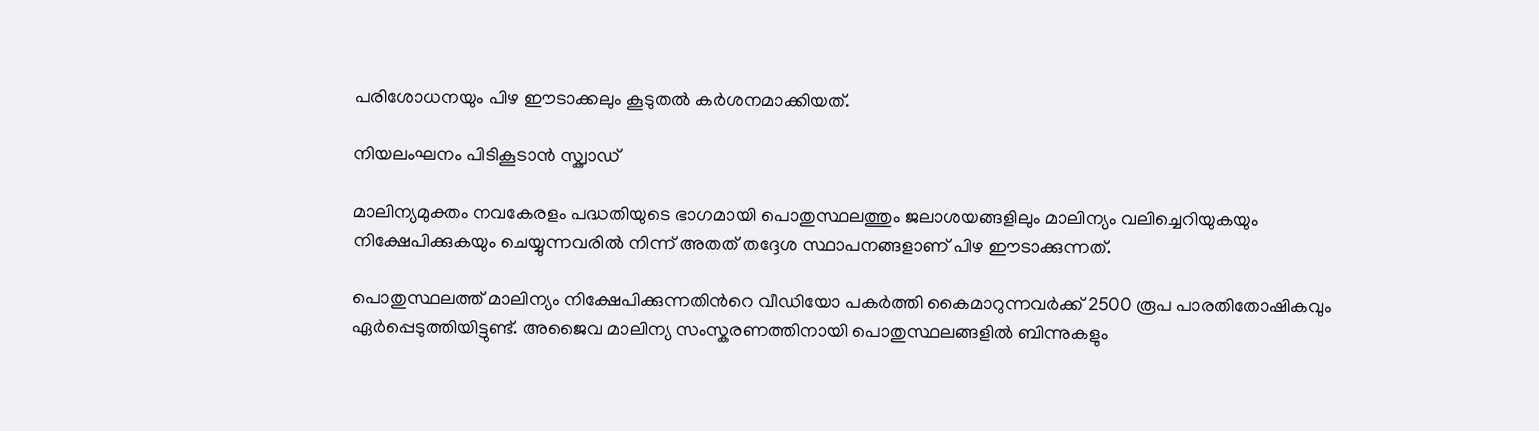പരിശോധനയും പിഴ ഈടാക്കലും കൂടുതൽ കർശനമാക്കിയത്.

നിയലംഘനം പിടികൂടാൻ സ്ക്വാഡ്

മാലിന്യമുക്തം നവകേരളം പദ്ധതിയുടെ ഭാഗമായി പൊതുസ്ഥലത്തും ജലാശയങ്ങളിലും മാലിന്യം വലിച്ചെറിയുകയും നിക്ഷേപിക്കുകയും ചെയ്യുന്നവരിൽ നിന്ന് അതത് തദ്ദേശ സ്ഥാപനങ്ങളാണ് പിഴ ഈടാക്കുന്നത്.

പൊതുസ്ഥലത്ത് മാലിന്യം നിക്ഷേപിക്കുന്നതിന്‍റെ വീഡിയോ പകർത്തി കൈമാറുന്നവർക്ക് 2500 രൂപ പാരതിതോഷികവും ഏർപ്പെടുത്തിയിട്ടുണ്ട്. അജൈവ മാലിന്യ സംസ്കരണത്തിനായി പൊതുസ്ഥലങ്ങളിൽ ബിന്നുകളും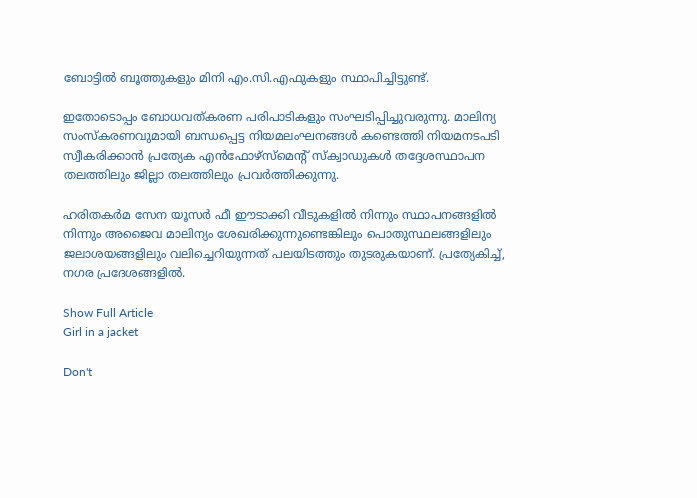ബോട്ടിൽ ബൂത്തുകളും മിനി എം.സി.എഫുകളും സ്ഥാപിച്ചിട്ടുണ്ട്.

ഇതോടൊപ്പം ബോധവത്കരണ പരിപാടികളും സംഘടിപ്പിച്ചുവരുന്നു. മാലിന്യ സംസ്കരണവുമായി ബന്ധപ്പെട്ട നിയമലംഘനങ്ങൾ കണ്ടെത്തി നിയമനടപടി സ്വീകരിക്കാൻ പ്രത്യേക എൻഫോഴ്സ്മെന്‍റ് സ്ക്വാഡുകൾ തദ്ദേശസ്ഥാപന തലത്തിലും ജില്ലാ തലത്തിലും പ്രവർത്തിക്കുന്നു.

ഹരിതകർമ സേന യൂസർ ഫീ ഈടാക്കി വീടുകളിൽ നിന്നും സ്ഥാപനങ്ങളിൽ നിന്നും അജൈവ മാലിന്യം ശേഖരിക്കുന്നുണ്ടെങ്കിലും പൊതുസ്ഥലങ്ങളിലും ജലാശയങ്ങളിലും വലിച്ചെറിയുന്നത് പലയിടത്തും തുടരുകയാണ്. പ്രത്യേകിച്ച്, നഗര പ്രദേശങ്ങളിൽ.

Show Full Article
Girl in a jacket

Don't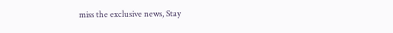miss the exclusive news, Stay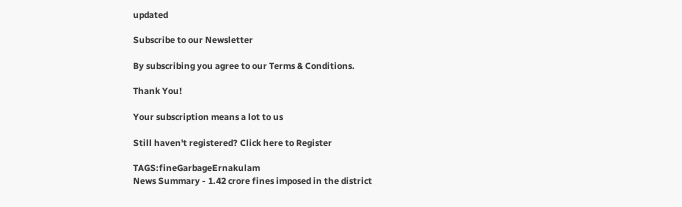updated

Subscribe to our Newsletter

By subscribing you agree to our Terms & Conditions.

Thank You!

Your subscription means a lot to us

Still haven't registered? Click here to Register

TAGS:fineGarbageErnakulam
News Summary - 1.42 crore fines imposed in the district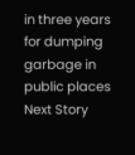in three years for dumping garbage in public places
Next Story